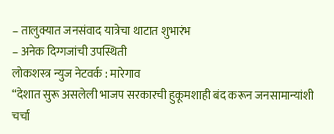– तालुक्यात जनसंवाद यात्रेचा थाटात शुभारंभ
– अनेक दिग्गजांची उपस्थिती
लोकशस्त्र न्युज नेटवर्क : मारेगाव
“देशात सुरू असलेली भाजप सरकारची हुकूमशाही बंद करून जनसामान्यांशी चर्चा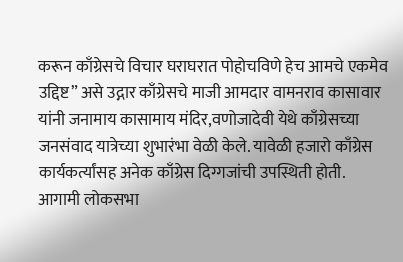करून काँग्रेसचे विचार घराघरात पोहोचविणे हेच आमचे एकमेव उद्दिष्ट” असे उद्गार काँग्रेसचे माजी आमदार वामनराव कासावार यांनी जनामाय कासामाय मंदिर,वणोजादेवी येथे काँग्रेसच्या जनसंवाद यात्रेच्या शुभारंभा वेळी केले. यावेळी हजारो काँग्रेस कार्यकर्त्यांसह अनेक काँग्रेस दिग्गजांची उपस्थिती होती.
आगामी लोकसभा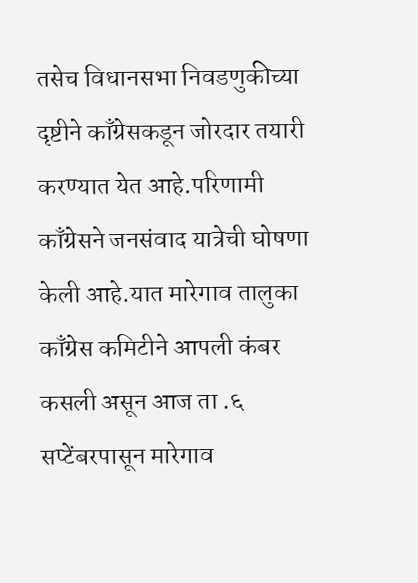तसेच विधानसभा निवडणुकीच्या दृष्टीने काँग्रेसकडून जोरदार तयारी करण्यात येत आहे.परिणामी काँग्रेसने जनसंवाद यात्रेची घोषणा केली आहे.यात मारेगाव तालुका काँग्रेस कमिटीने आपली कंबर कसली असून आज ता .६ सप्टेंबरपासून मारेगाव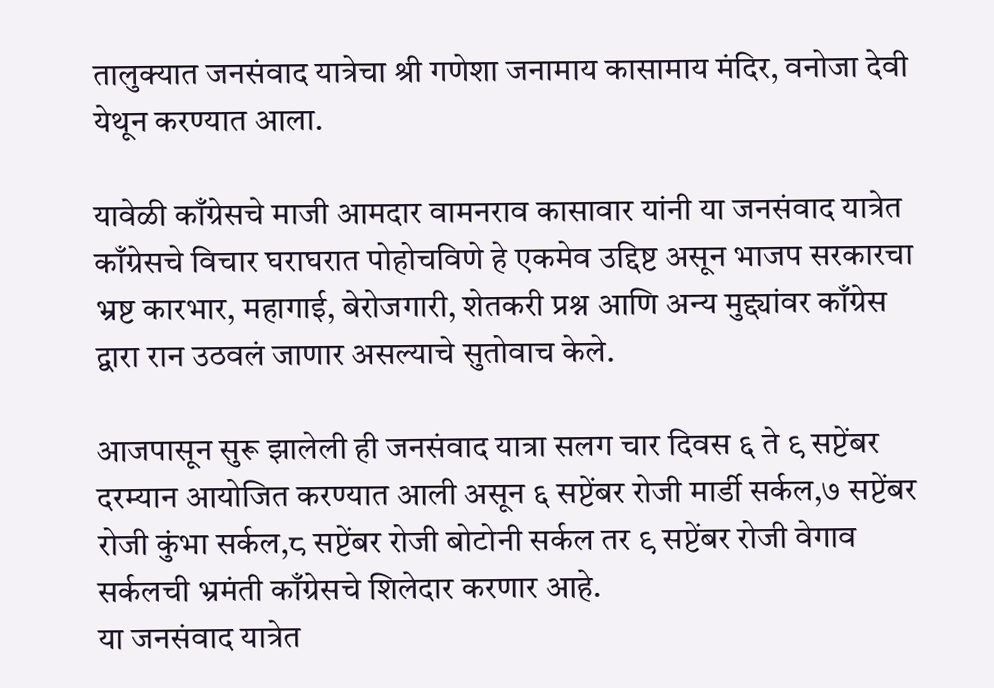तालुक्यात जनसंवाद यात्रेचा श्री गणेशा जनामाय कासामाय मंदिर, वनोजा देवी येथून करण्यात आला.

यावेळी काँग्रेसचे माजी आमदार वामनराव कासावार यांनी या जनसंवाद यात्रेत काँग्रेसचे विचार घराघरात पोहोचविणे हे एकमेव उद्दिष्ट असून भाजप सरकारचा भ्रष्ट कारभार, महागाई, बेरोजगारी, शेतकरी प्रश्न आणि अन्य मुद्द्यांवर काँग्रेस द्वारा रान उठवलं जाणार असल्याचे सुतोवाच केले.

आजपासून सुरू झालेली ही जनसंवाद यात्रा सलग चार दिवस ६ ते ९ सप्टेंबर दरम्यान आयोजित करण्यात आली असून ६ सप्टेंबर रोजी मार्डी सर्कल,७ सप्टेंबर रोजी कुंभा सर्कल,८ सप्टेंबर रोजी बोटोनी सर्कल तर ९ सप्टेंबर रोजी वेगाव सर्कलची भ्रमंती काँग्रेसचे शिलेदार करणार आहे.
या जनसंवाद यात्रेत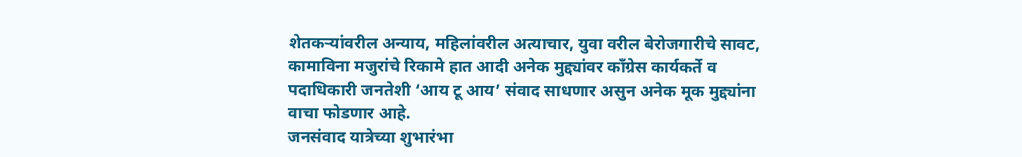शेतकऱ्यांवरील अन्याय, महिलांवरील अत्याचार, युवा वरील बेरोजगारीचे सावट, कामाविना मजुरांचे रिकामे हात आदी अनेक मुद्द्यांवर काँग्रेस कार्यकर्ते व पदाधिकारी जनतेशी ‘आय टू आय’ संवाद साधणार असुन अनेक मूक मुद्द्यांना वाचा फोडणार आहे.
जनसंवाद यात्रेच्या शुभारंभा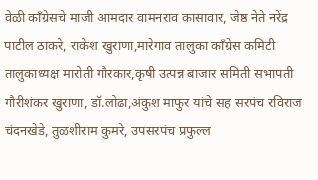वेळी काँग्रेसचे माजी आमदार वामनराव कासावार, जेष्ठ नेते नरेंद्र पाटील ठाकरे, राकेश खुराणा,मारेगाव तालुका काँग्रेस कमिटी तालुकाध्यक्ष मारोती गौरकार,कृषी उत्पन्न बाजार समिती सभापती गौरीशंकर खुराणा, डॉ.लोढा,अंकुश माफुर यांचे सह सरपंच रविराज चंदनखेडे, तुळशीराम कुमरे, उपसरपंच प्रफुल्ल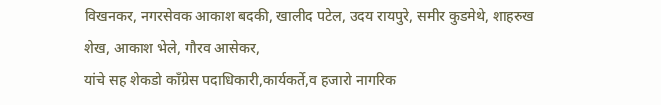विखनकर, नगरसेवक आकाश बदकी, खालीद पटेल, उदय रायपुरे, समीर कुडमेथे, शाहरुख शेख, आकाश भेले, गौरव आसेकर,
यांचे सह शेकडो काँग्रेस पदाधिकारी,कार्यकर्ते,व हजारो नागरिक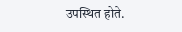उपस्थित होते.